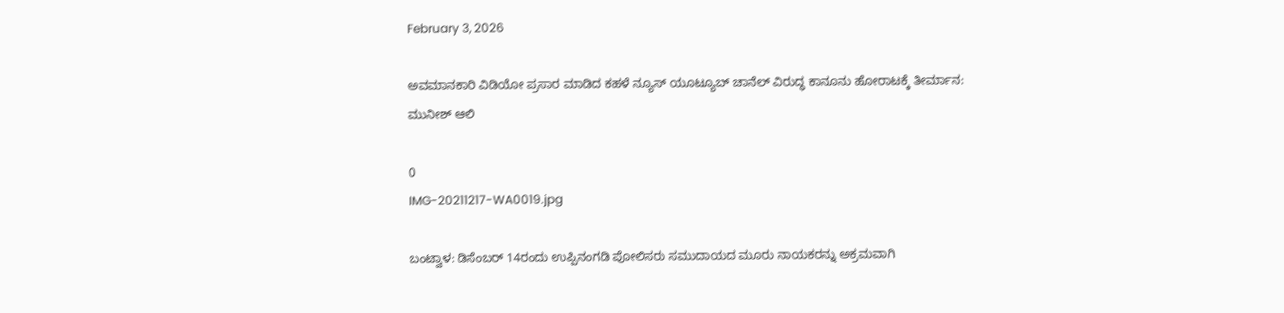February 3, 2026

ಅವಮಾನಕಾರಿ ವಿಡಿಯೋ ಪ್ರಸಾರ ಮಾಡಿದ ಕಹಳೆ ನ್ಯೂಸ್ ಯೂಟ್ಯೂಬ್ ಚಾನೆಲ್ ವಿರುದ್ಧ ಕಾನೂನು ಹೋರಾಟಕ್ಕೆ ತೀರ್ಮಾನ: ಮುನೀಶ್ ಆಲಿ

0
IMG-20211217-WA0019.jpg

ಬಂಟ್ವಾಳ: ಡಿಸೆಂಬರ್ 14ರಂದು ಉಪ್ಪಿನಂಗಡಿ ಪೋಲಿಸರು ಸಮುದಾಯದ ಮೂರು ನಾಯಕರನ್ನು ಅಕ್ರಮವಾಗಿ‌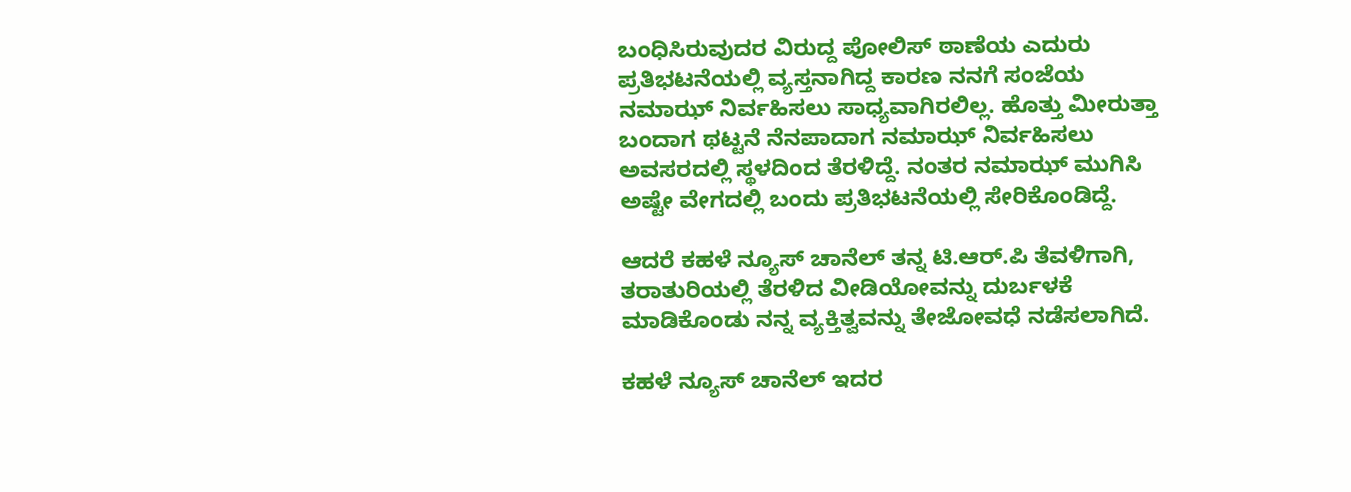ಬಂಧಿಸಿರುವುದರ ವಿರುದ್ದ ಪೋಲಿಸ್ ಠಾಣೆಯ ಎದುರು ಪ್ರತಿಭಟನೆಯಲ್ಲಿ ವ್ಯಸ್ತನಾಗಿದ್ದ ಕಾರಣ ನನಗೆ ಸಂಜೆಯ ನಮಾಝ್ ನಿರ್ವಹಿಸಲು ಸಾಧ್ಯವಾಗಿರಲಿಲ್ಲ. ಹೊತ್ತು ಮೀರುತ್ತಾ ಬಂದಾಗ ಥಟ್ಟನೆ ನೆನಪಾದಾಗ ನಮಾಝ್ ನಿರ್ವಹಿಸಲು ಅವಸರದಲ್ಲಿ ಸ್ಥಳದಿಂದ ತೆರಳಿದ್ದೆ. ನಂತರ ನಮಾಝ್ ಮುಗಿಸಿ ಅಷ್ಟೇ ವೇಗದಲ್ಲಿ ಬಂದು ಪ್ರತಿಭಟನೆಯಲ್ಲಿ ಸೇರಿಕೊಂಡಿದ್ದೆ.

ಆದರೆ ಕಹಳೆ ನ್ಯೂಸ್ ಚಾನೆಲ್ ತನ್ನ ಟಿ.ಆರ್.ಪಿ ತೆವಳಿಗಾಗಿ, ತರಾತುರಿಯಲ್ಲಿ ತೆರಳಿದ ವೀಡಿಯೋವನ್ನು ದುರ್ಬಳಕೆ ಮಾಡಿಕೊಂಡು ನನ್ನ ವ್ಯಕ್ತಿತ್ವವನ್ನು ತೇಜೋವಧೆ ನಡೆಸಲಾಗಿದೆ.

ಕಹಳೆ ನ್ಯೂಸ್ ಚಾನೆಲ್ ಇದರ‌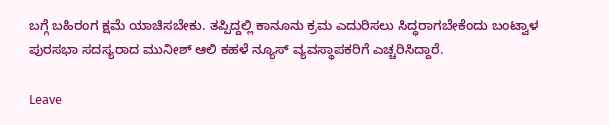ಬಗ್ಗೆ ಬಹಿರಂಗ ಕ್ಷಮೆ ಯಾಚಿಸಬೇಕು. ತಪ್ಪಿದ್ದಲ್ಲಿ ಕಾನೂನು ಕ್ರಮ ಎದುರಿಸಲು ಸಿದ್ಧರಾಗಬೇಕೆಂದು ಬಂಟ್ವಾಳ ಪುರಸಭಾ ಸದಸ್ಯರಾದ ಮುನೀಶ್ ಆಲಿ ಕಹಳೆ ನ್ಯೂಸ್ ವ್ಯವಸ್ಥಾಪಕರಿಗೆ ಎಚ್ಚರಿಸಿದ್ದಾರೆ.

Leave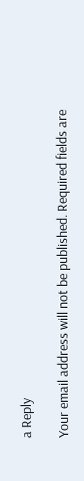a Reply

Your email address will not be published. Required fields are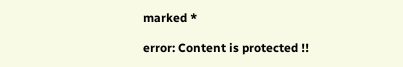marked *

error: Content is protected !!